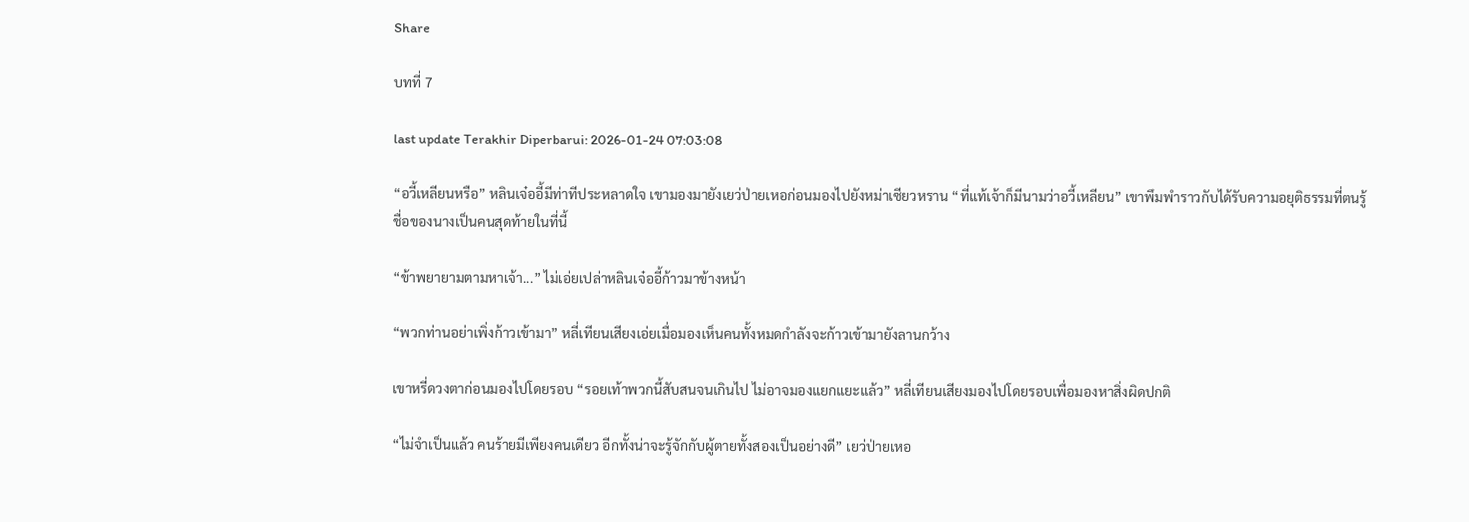Share

บทที่ 7

last update Terakhir Diperbarui: 2026-01-24 07:03:08

“อวี้เหลียนหรือ” หลินเจ๋ออี้มีท่าทีประหลาดใจ เขามองมายังเยว่ป่ายเหอก่อนมองไปยังหม่าเซียวหราน “ที่แท้เจ้าก็มีนามว่าอวี้เหลียน” เขาพึมพำราวกับได้รับความอยุติธรรมที่ตนรู้ชื่อของนางเป็นคนสุดท้ายในที่นี้

“ข้าพยายามตามหาเจ้า...” ไม่เอ่ยเปล่าหลินเจ๋ออี้ก้าวมาข้างหน้า

“พวกท่านอย่าเพิ่งก้าวเข้ามา” หลี่เทียนเสียงเอ่ยเมื่อมองเห็นคนทั้งหมดกำลังจะก้าวเข้ามายังลานกว้าง

เขาหรี่ดวงตาก่อนมองไปโดยรอบ “รอยเท้าพวกนี้สับสนจนเกินไป ไม่อาจมองแยกแยะแล้ว” หลี่เทียนเสียงมองไปโดยรอบเพื่อมองหาสิ่งผิดปกติ

“ไม่จำเป็นแล้ว คนร้ายมีเพียงคนเดียว อีกทั้งน่าจะรู้จักกับผู้ตายทั้งสองเป็นอย่างดี” เยว่ป่ายเหอ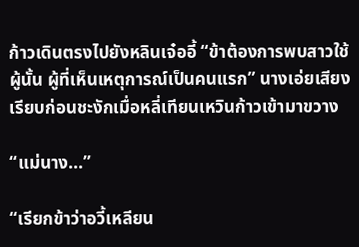ก้าวเดินตรงไปยังหลินเจ๋ออี้ “ข้าต้องการพบสาวใช้ผู้นั้น ผู้ที่เห็นเหตุการณ์เป็นคนแรก” นางเอ่ยเสียงเรียบก่อนชะงักเมื่อหลี่เทียนเหวินก้าวเข้ามาขวาง

“แม่นาง...”

“เรียกข้าว่าอวี้เหลียน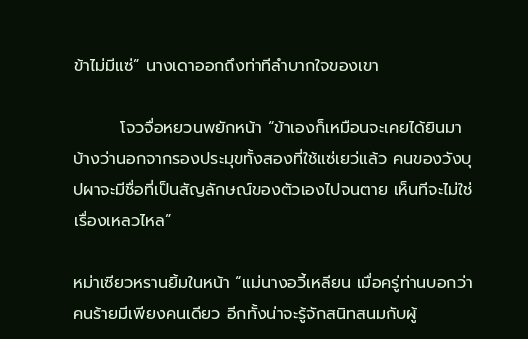ข้าไม่มีแซ่” นางเดาออกถึงท่าทีลำบากใจของเขา

        โจวจื่อหยวนพยักหน้า “ข้าเองก็เหมือนจะเคยได้ยินมาบ้างว่านอกจากรองประมุขทั้งสองที่ใช้แซ่เยว่แล้ว คนของวังบุปผาจะมีชื่อที่เป็นสัญลักษณ์ของตัวเองไปจนตาย เห็นทีจะไม่ใช่เรื่องเหลวไหล”

หม่าเซียวหรานยิ้มในหน้า “แม่นางอวี้เหลียน เมื่อครู่ท่านบอกว่าคนร้ายมีเพียงคนเดียว อีกทั้งน่าจะรู้จักสนิทสนมกับผู้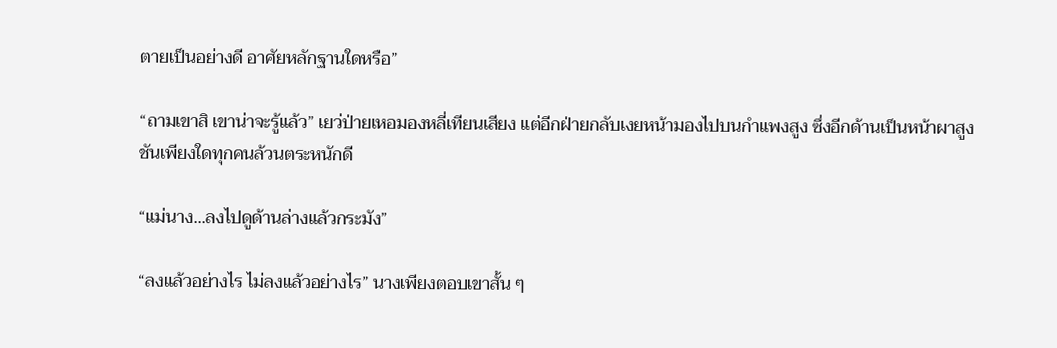ตายเป็นอย่างดี อาศัยหลักฐานใดหรือ”

“ถามเขาสิ เขาน่าจะรู้แล้ว” เยว่ป่ายเหอมองหลี่เทียนเสียง แต่อีกฝ่ายกลับเงยหน้ามองไปบนกำแพงสูง ซึ่งอีกด้านเป็นหน้าผาสูงชันเพียงใดทุกคนล้วนตระหนักดี

“แม่นาง...ลงไปดูด้านล่างแล้วกระมัง”

“ลงแล้วอย่างไร ไม่ลงแล้วอย่างไร” นางเพียงตอบเขาสั้น ๆ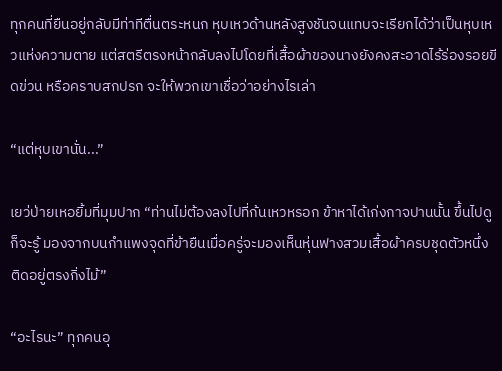ทุกคนที่ยืนอยู่กลับมีท่าทีตื่นตระหนก หุบเหวด้านหลังสูงชันจนแทบจะเรียกได้ว่าเป็นหุบเหวแห่งความตาย แต่สตรีตรงหน้ากลับลงไปโดยที่เสื้อผ้าของนางยังคงสะอาดไร้ร่องรอยขีดข่วน หรือคราบสกปรก จะให้พวกเขาเชื่อว่าอย่างไรเล่า

“แต่หุบเขานั่น...”

เยว่ป่ายเหอยิ้มที่มุมปาก “ท่านไม่ต้องลงไปที่ก้นเหวหรอก ข้าหาได้เก่งกาจปานนั้น ขึ้นไปดูก็จะรู้ มองจากบนกำแพงจุดที่ข้ายืนเมื่อครู่จะมองเห็นหุ่นฟางสวมเสื้อผ้าครบชุดตัวหนึ่งติดอยู่ตรงกิ่งไม้”

“อะไรนะ” ทุกคนอุ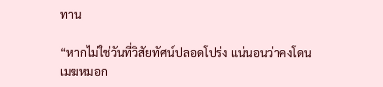ทาน

“หากไม่ใช่วันที่วิสัยทัศน์ปลอดโปร่ง แน่นอนว่าคงโดนเมฆหมอก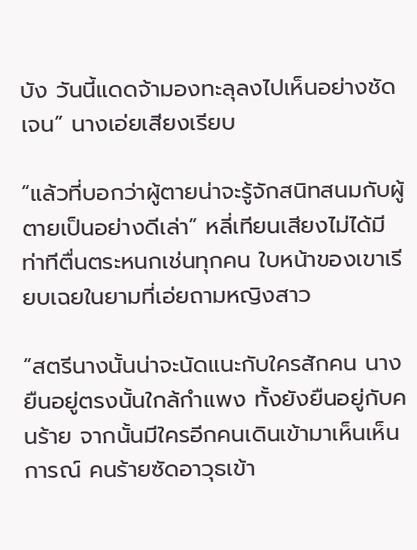บัง วันนี้แดดจ้ามองทะลุลงไปเห็นอย่างชัดเจน” นางเอ่ยเสียงเรียบ

“แล้วที่บอกว่าผู้ตายน่าจะรู้จักสนิทสนมกับผู้ตายเป็นอย่างดีเล่า” หลี่เทียนเสียงไม่ได้มีท่าทีตื่นตระหนกเช่นทุกคน ใบหน้าของเขาเรียบเฉยในยามที่เอ่ยถามหญิงสาว

“สตรีนางนั้นน่าจะนัดแนะกับใครสักคน นางยืนอยู่ตรงนั้นใกล้กำแพง ทั้งยังยืนอยู่กับคนร้าย จากนั้นมีใครอีกคนเดินเข้ามาเห็นเห็นการณ์ คนร้ายซัดอาวุธเข้า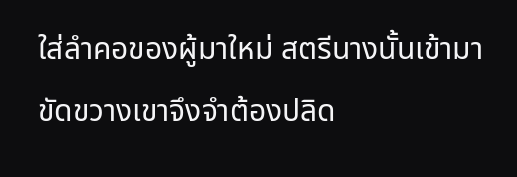ใส่ลำคอของผู้มาใหม่ สตรีนางนั้นเข้ามาขัดขวางเขาจึงจำต้องปลิด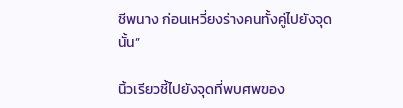ชีพนาง ก่อนเหวี่ยงร่างคนทั้งคู่ไปยังจุดนั้น”

นิ้วเรียวชี้ไปยังจุดที่พบศพของ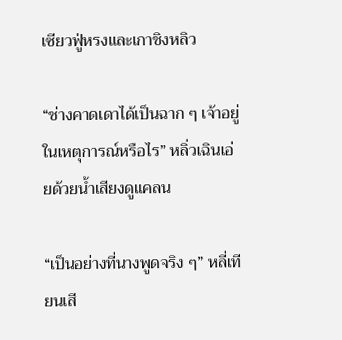เซียวฟู่หรงและเกาชิงหลิว

“ช่างคาดเดาได้เป็นฉาก ๆ เจ้าอยู่ในเหตุการณ์หรือไร” หลิ่วเฉินเอ่ยด้วยน้ำเสียงดูแคลน

“เป็นอย่างที่นางพูดจริง ๆ” หลี่เทียนเสี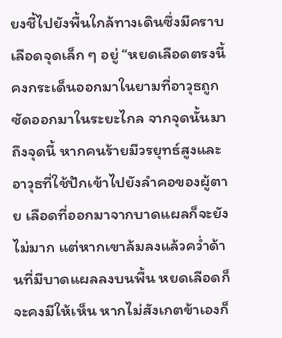ยงชี้ไปยังพื้นใกล้ทางเดินซึ่งมีคราบเลือดจุดเล็ก ๆ อยู่ “หยดเลือดตรงนี้คงกระเด็นออกมาในยามที่อาวุธถูกซัดออกมาในระยะไกล จากจุดนั้นมาถึงจุดนี้ หากคนร้ายมีวรยุทธ์สูงและอาวุธที่ใช้ปักเข้าไปยังลำคอของผู้ตาย เลือดที่ออกมาจากบาดแผลก็จะยังไม่มาก แต่หากเขาล้มลงแล้วคว่ำด้านที่มีบาดแผลลงบนพื้น หยดเลือดก็จะคงมีให้เห็น หากไม่สังเกตข้าเองก็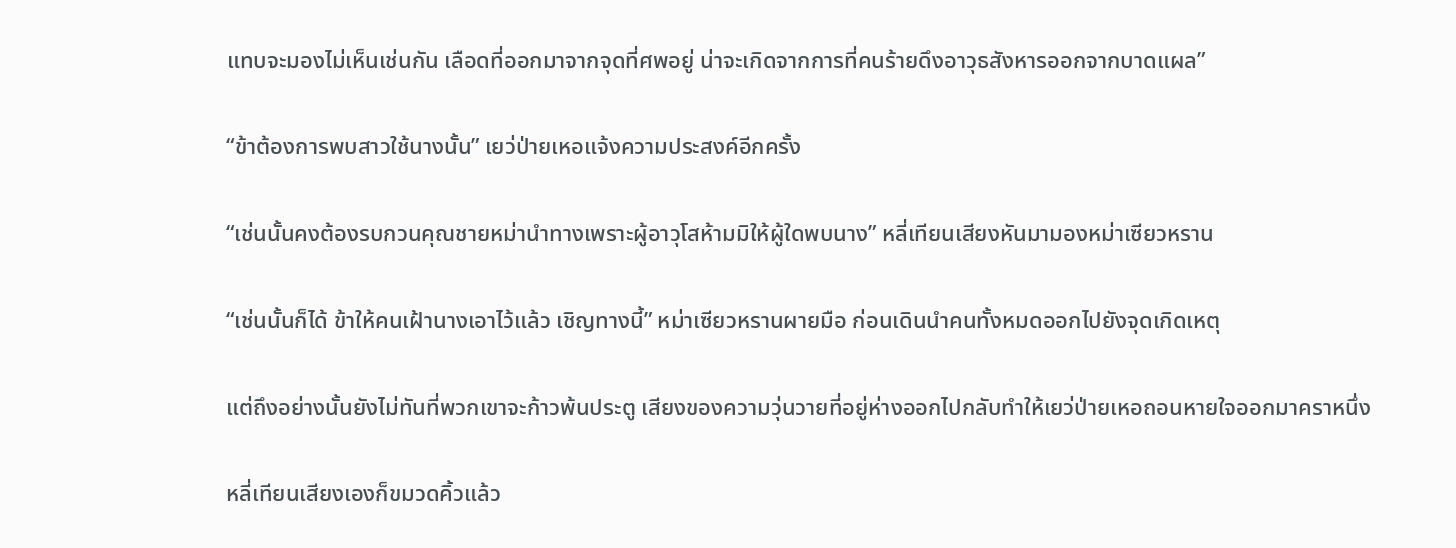แทบจะมองไม่เห็นเช่นกัน เลือดที่ออกมาจากจุดที่ศพอยู่ น่าจะเกิดจากการที่คนร้ายดึงอาวุธสังหารออกจากบาดแผล”

“ข้าต้องการพบสาวใช้นางนั้น” เยว่ป่ายเหอแจ้งความประสงค์อีกครั้ง

“เช่นนั้นคงต้องรบกวนคุณชายหม่านำทางเพราะผู้อาวุโสห้ามมิให้ผู้ใดพบนาง” หลี่เทียนเสียงหันมามองหม่าเซียวหราน

“เช่นนั้นก็ได้ ข้าให้คนเฝ้านางเอาไว้แล้ว เชิญทางนี้” หม่าเซียวหรานผายมือ ก่อนเดินนำคนทั้งหมดออกไปยังจุดเกิดเหตุ

แต่ถึงอย่างนั้นยังไม่ทันที่พวกเขาจะก้าวพ้นประตู เสียงของความวุ่นวายที่อยู่ห่างออกไปกลับทำให้เยว่ป่ายเหอถอนหายใจออกมาคราหนึ่ง

หลี่เทียนเสียงเองก็ขมวดคิ้วแล้ว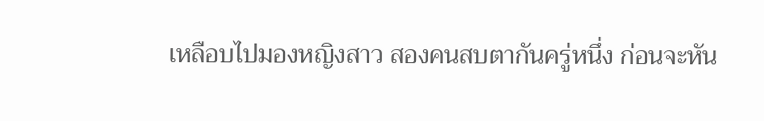เหลือบไปมองหญิงสาว สองคนสบตากันครู่หนึ่ง ก่อนจะหัน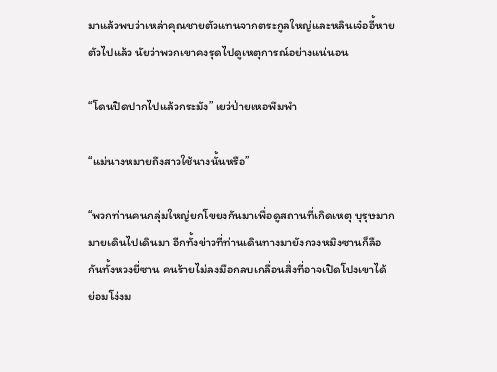มาแล้วพบว่าเหล่าคุณชายตัวแทนจากตระกูลใหญ่และหลินเจ๋ออี้หายตัวไปแล้ว นัยว่าพวกเขาคงรุดไปดูเหตุการณ์อย่างแน่นอน

“โดนปิดปากไปแล้วกระมัง” เยว่ป่ายเหอพึมพำ

“แม่นางหมายถึงสาวใช้นางนั้นหรือ”

“พวกท่านคนกลุ่มใหญ่ยกโขยงกันมาเพื่อดูสถานที่เกิดเหตุ บุรุษมากมายเดินไปเดินมา อีกทั้งข่าวที่ท่านเดินทางมายังกวงหมิงซานก็ลือกันทั้งหวงยี่ซาน คนร้ายไม่ลงมือกลบเกลื่อนสิ่งที่อาจเปิดโปงเขาได้ ย่อมโง่งม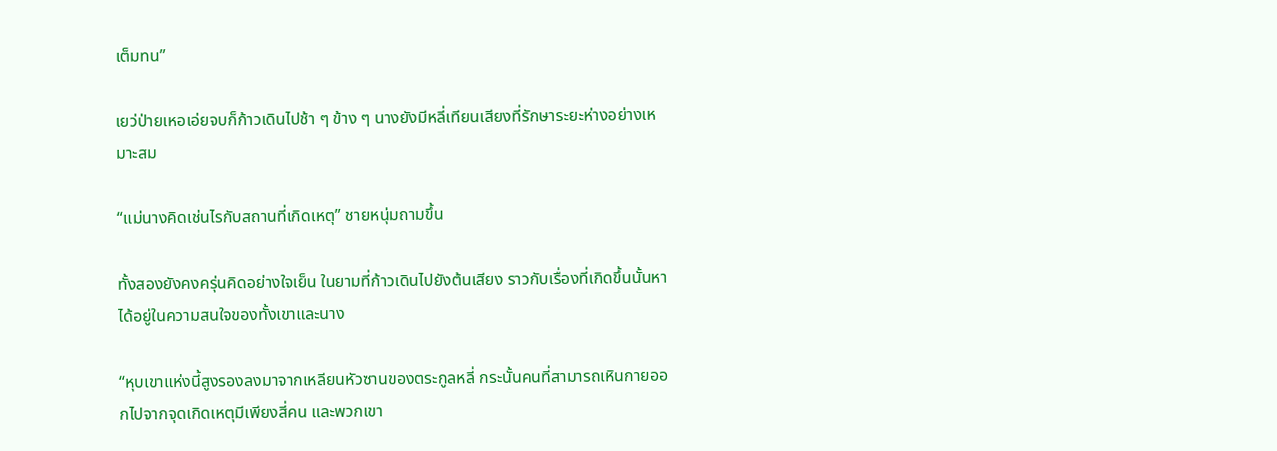เต็มทน”

เยว่ป่ายเหอเอ่ยจบก็ก้าวเดินไปช้า ๆ ข้าง ๆ นางยังมีหลี่เทียนเสียงที่รักษาระยะห่างอย่างเหมาะสม

“แม่นางคิดเช่นไรกับสถานที่เกิดเหตุ” ชายหนุ่มถามขึ้น

ทั้งสองยังคงครุ่นคิดอย่างใจเย็น ในยามที่ก้าวเดินไปยังต้นเสียง ราวกับเรื่องที่เกิดขึ้นนั้นหาได้อยู่ในความสนใจของทั้งเขาและนาง

“หุบเขาแห่งนี้สูงรองลงมาจากเหลียนหัวซานของตระกูลหลี่ กระนั้นคนที่สามารถเหินกายออกไปจากจุดเกิดเหตุมีเพียงสี่คน และพวกเขา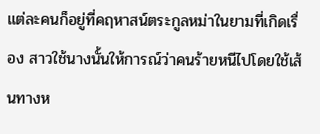แต่ละคนก็อยู่ที่คฤหาสน์ตระกูลหม่าในยามที่เกิดเรื่อง สาวใช้นางนั้นให้การณ์ว่าคนร้ายหนีไปโดยใช้เส้นทางห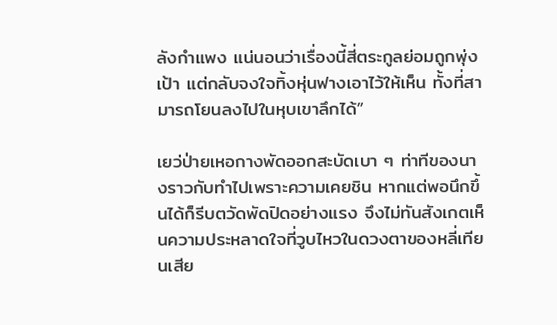ลังกำแพง แน่นอนว่าเรื่องนี้สี่ตระกูลย่อมถูกพุ่งเป้า แต่กลับจงใจทิ้งหุ่นฟางเอาไว้ให้เห็น ทั้งที่สามารถโยนลงไปในหุบเขาลึกได้”

เยว่ป่ายเหอกางพัดออกสะบัดเบา ๆ ท่าทีของนางราวกับทำไปเพราะความเคยชิน หากแต่พอนึกขึ้นได้ก็รีบตวัดพัดปิดอย่างแรง จึงไม่ทันสังเกตเห็นความประหลาดใจที่วูบไหวในดวงตาของหลี่เทียนเสีย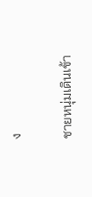ง

ชายหนุ่มเดินเข้า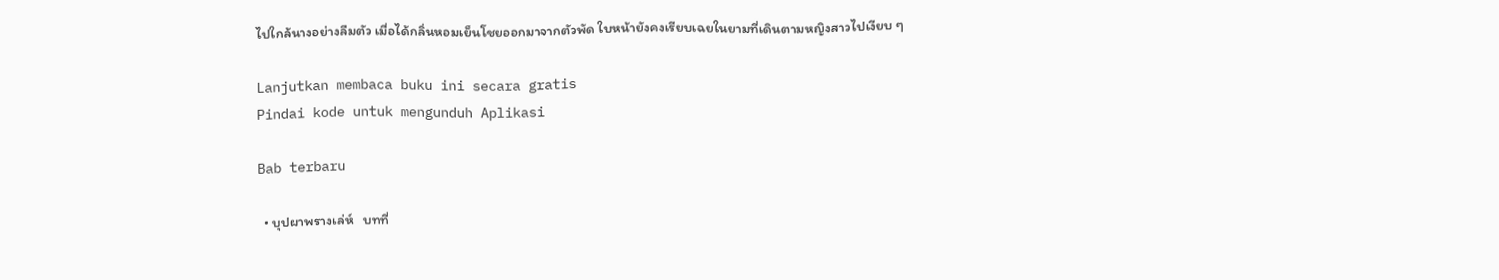ไปใกล้นางอย่างลืมตัว เมื่อได้กลิ่นหอมเย็นโชยออกมาจากตัวพัด ใบหน้ายังคงเรียบเฉยในยามที่เดินตามหญิงสาวไปเงียบ ๆ

Lanjutkan membaca buku ini secara gratis
Pindai kode untuk mengunduh Aplikasi

Bab terbaru

  • บุปผาพรางเล่ห์   บทที่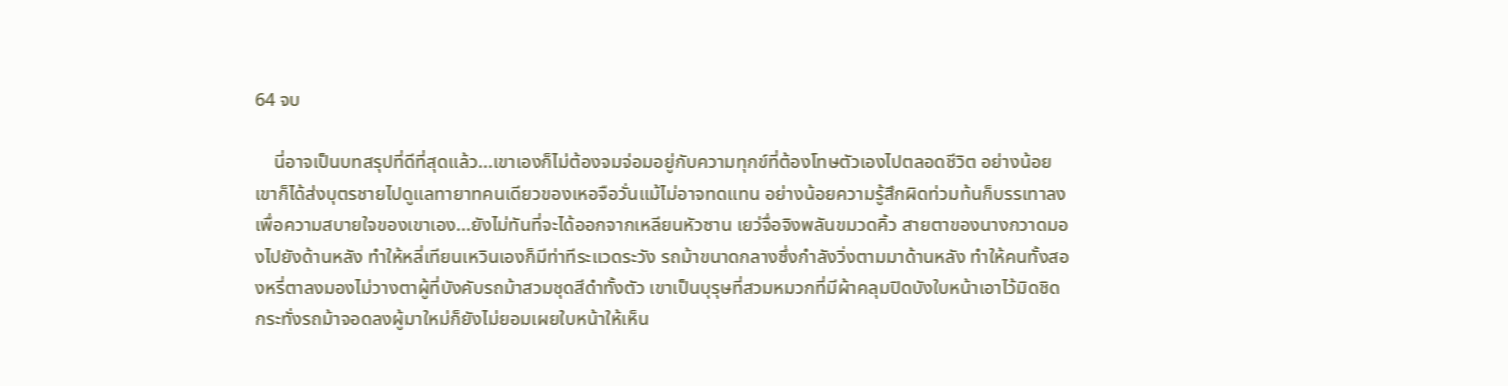64 จบ

    นี่อาจเป็นบทสรุปที่ดีที่สุดแล้ว...เขาเองก็ไม่ต้องจมจ่อมอยู่กับความทุกข์ที่ต้องโทษตัวเองไปตลอดชีวิต อย่างน้อยเขาก็ได้ส่งบุตรชายไปดูแลทายาทคนเดียวของเหอจือวั่นแม้ไม่อาจทดแทน อย่างน้อยความรู้สึกผิดท่วมท้นก็บรรเทาลง เพื่อความสบายใจของเขาเอง...ยังไม่ทันที่จะได้ออกจากเหลียนหัวซาน เยว่จื่อจิงพลันขมวดคิ้ว สายตาของนางกวาดมองไปยังด้านหลัง ทำให้หลี่เทียนเหวินเองก็มีท่าทีระแวดระวัง รถม้าขนาดกลางซึ่งกำลังวิ่งตามมาด้านหลัง ทำให้คนทั้งสองหรี่ตาลงมองไม่วางตาผู้ที่บังคับรถม้าสวมชุดสีดำทั้งตัว เขาเป็นบุรุษที่สวมหมวกที่มีผ้าคลุมปิดบังใบหน้าเอาไว้มิดชิด กระทั่งรถม้าจอดลงผู้มาใหม่ก็ยังไม่ยอมเผยใบหน้าให้เห็น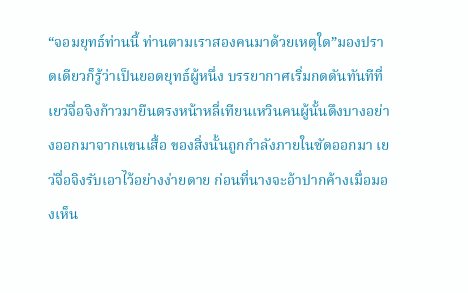“จอมยุทธ์ท่านนี้ ท่านตามเราสองคนมาด้วยเหตุใด”มองปราดเดียวก็รู้ว่าเป็นยอดยุทธ์ผู้หนึ่ง บรรยากาศเริ่มกดดันทันทีที่เยว่จื่อจิงก้าวมายืนตรงหน้าหลี่เทียนเหวินคนผู้นั้นดึงบางอย่างออกมาจากแขนเสื้อ ของสิ่งนั้นถูกกำลังภายในซัดออกมา เยว่จื่อจิงรับเอาไว้อย่างง่ายดาย ก่อนที่นางจะอ้าปากค้างเมื่อมองเห็น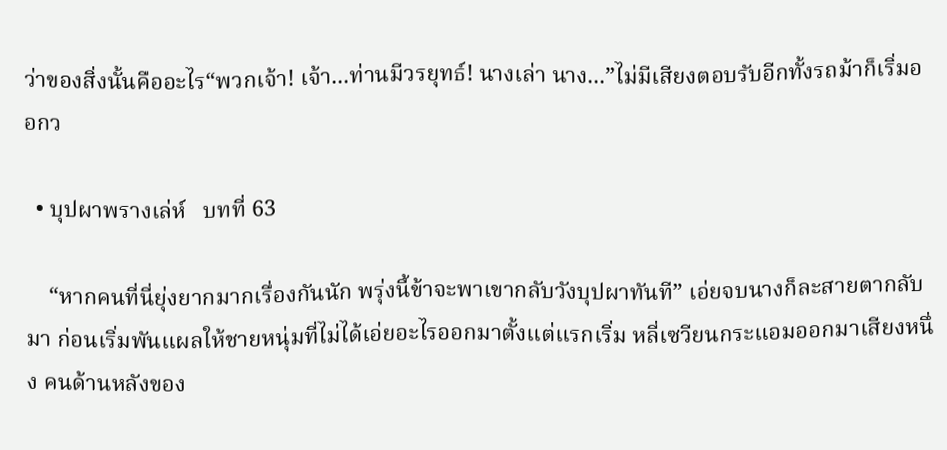ว่าของสิ่งนั้นคืออะไร“พวกเจ้า! เจ้า...ท่านมีวรยุทธ์! นางเล่า นาง...”ไม่มีเสียงตอบรับอีกทั้งรถม้าก็เริ่มออกว

  • บุปผาพรางเล่ห์   บทที่ 63

    “หากคนที่นี่ยุ่งยากมากเรื่องกันนัก พรุ่งนี้ข้าจะพาเขากลับวังบุปผาทันที” เอ่ยจบนางก็ละสายตากลับมา ก่อนเริ่มพันแผลให้ชายหนุ่มที่ไม่ได้เอ่ยอะไรออกมาตั้งแต่แรกเริ่ม หลี่เซวียนกระแอมออกมาเสียงหนึ่ง คนด้านหลังของ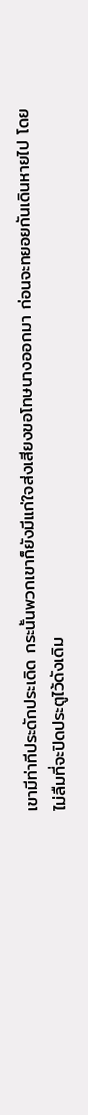เขามีท่าทีประดักประเดิด กระนั้นพวกเขาก็ยังมีแก่ใจส่งเสียงขอโทษนางออกมา ก่อนจะทยอยกันเดินหายไป โดยไม่ลืมที่จะปิดประตูไว้ดังเดิม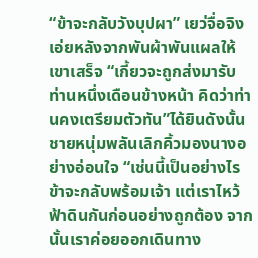“ข้าจะกลับวังบุปผา” เยว่จื่อจิงเอ่ยหลังจากพันผ้าพันแผลให้เขาเสร็จ “เกี้ยวจะถูกส่งมารับท่านหนึ่งเดือนข้างหน้า คิดว่าท่านคงเตรียมตัวทัน”ได้ยินดังนั้นชายหนุ่มพลันเลิกคิ้วมองนางอย่างอ่อนใจ “เช่นนี้เป็นอย่างไร ข้าจะกลับพร้อมเจ้า แต่เราไหว้ฟ้าดินกันก่อนอย่างถูกต้อง จากนั้นเราค่อยออกเดินทาง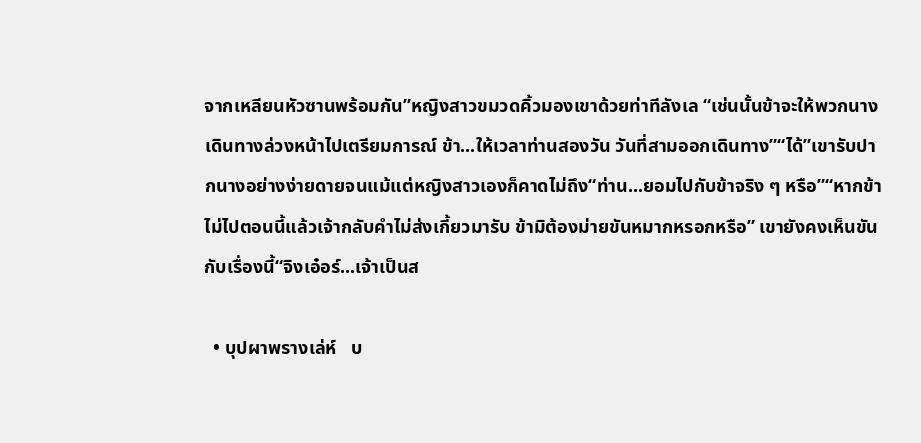จากเหลียนหัวซานพร้อมกัน”หญิงสาวขมวดคิ้วมองเขาด้วยท่าทีลังเล “เช่นนั้นข้าจะให้พวกนางเดินทางล่วงหน้าไปเตรียมการณ์ ข้า...ให้เวลาท่านสองวัน วันที่สามออกเดินทาง”“ได้”เขารับปากนางอย่างง่ายดายจนแม้แต่หญิงสาวเองก็คาดไม่ถึง“ท่าน...ยอมไปกับข้าจริง ๆ หรือ”“หากข้าไม่ไปตอนนี้แล้วเจ้ากลับคำไม่ส่งเกี้ยวมารับ ข้ามิต้องม่ายขันหมากหรอกหรือ” เขายังคงเห็นขันกับเรื่องนี้“จิงเอ๋อร์...เจ้าเป็นส

  • บุปผาพรางเล่ห์   บ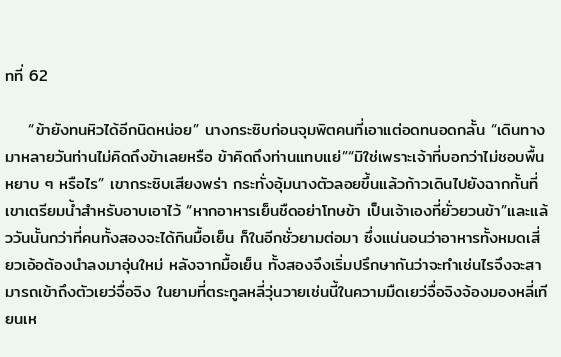ทที่ 62

    “ข้ายังทนหิวได้อีกนิดหน่อย” นางกระซิบก่อนจุมพิตคนที่เอาแต่อดทนอดกลั้น “เดินทางมาหลายวันท่านไม่คิดถึงข้าเลยหรือ ข้าคิดถึงท่านแทบแย่”“มิใช่เพราะเจ้าที่บอกว่าไม่ชอบพื้นหยาบ ๆ หรือไร” เขากระซิบเสียงพร่า กระทั่งอุ้มนางตัวลอยขึ้นแล้วก้าวเดินไปยังฉากกั้นที่เขาเตรียมน้ำสำหรับอาบเอาไว้ “หากอาหารเย็นชืดอย่าโทษข้า เป็นเจ้าเองที่ยั่วยวนข้า”และแล้ววันนั้นกว่าที่คนทั้งสองจะได้กินมื้อเย็น ก็ในอีกชั่วยามต่อมา ซึ่งแน่นอนว่าอาหารทั้งหมดเสี่ยวเอ้อต้องนำลงมาอุ่นใหม่ หลังจากมื้อเย็น ทั้งสองจึงเริ่มปรึกษากันว่าจะทำเช่นไรจึงจะสามารถเข้าถึงตัวเยว่จื่อจิง ในยามที่ตระกูลหลี่วุ่นวายเช่นนี้ในความมืดเยว่จื่อจิงจ้องมองหลี่เทียนเห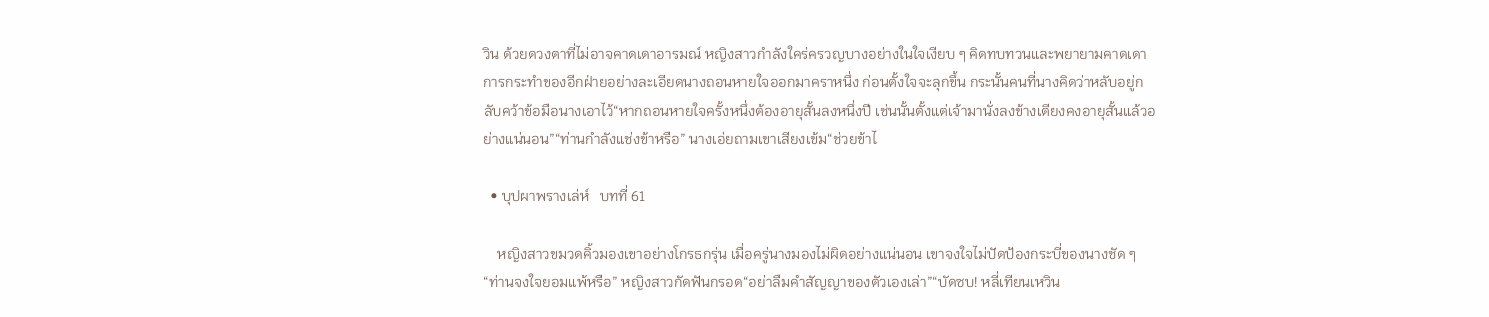วิน ด้วยดวงตาที่ไม่อาจคาดเดาอารมณ์ หญิงสาวกำลังใคร่ครวญบางอย่างในใจเงียบ ๆ คิดทบทวนและพยายามคาดเดาการกระทำของอีกฝ่ายอย่างละเอียดนางถอนหายใจออกมาคราหนึ่ง ก่อนตั้งใจจะลุกขึ้น กระนั้นคนที่นางคิดว่าหลับอยู่กลับคว้าข้อมือนางเอาไว้“หากถอนหายใจครั้งหนึ่งต้องอายุสั้นลงหนึ่งปี เช่นนั้นตั้งแต่เจ้ามานั่งลงข้างเตียงคงอายุสั้นแล้วอย่างแน่นอน”“ท่านกำลังแช่งข้าหรือ” นางเอ่ยถามเขาเสียงเข้ม“ช่วยข้าไ

  • บุปผาพรางเล่ห์   บทที่ 61

    หญิงสาวขมวดคิ้วมองเขาอย่างโกรธกรุ่น เมื่อครู่นางมองไม่ผิดอย่างแน่นอน เขาจงใจไม่ปัดป้องกระบี่ของนางชัด ๆ “ท่านจงใจยอมแพ้หรือ” หญิงสาวกัดฟันกรอด“อย่าลืมคำสัญญาของตัวเองเล่า”“บัดซบ! หลี่เทียนเหวิน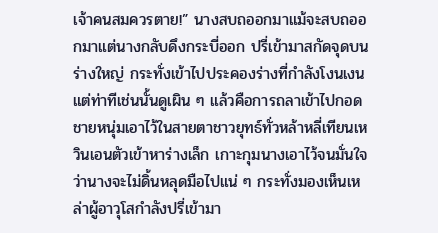เจ้าคนสมควรตาย!” นางสบถออกมาแม้จะสบถออกมาแต่นางกลับดึงกระบี่ออก ปรี่เข้ามาสกัดจุดบนร่างใหญ่ กระทั่งเข้าไปประคองร่างที่กำลังโงนเงน แต่ท่าทีเช่นนั้นดูเผิน ๆ แล้วคือการถลาเข้าไปกอดชายหนุ่มเอาไว้ในสายตาชาวยุทธ์ทั่วหล้าหลี่เทียนเหวินเอนตัวเข้าหาร่างเล็ก เกาะกุมนางเอาไว้จนมั่นใจว่านางจะไม่ดิ้นหลุดมือไปแน่ ๆ กระทั่งมองเห็นเหล่าผู้อาวุโสกำลังปรี่เข้ามา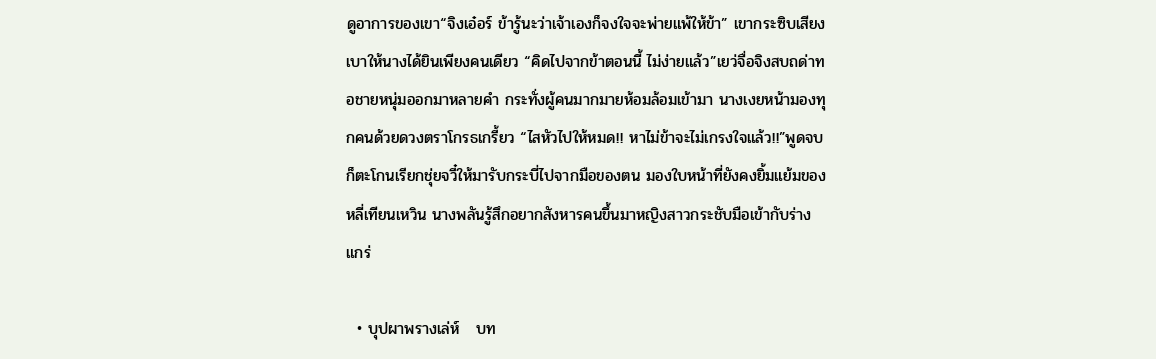ดูอาการของเขา“จิงเอ๋อร์ ข้ารู้นะว่าเจ้าเองก็จงใจจะพ่ายแพ้ให้ข้า” เขากระซิบเสียงเบาให้นางได้ยินเพียงคนเดียว “คิดไปจากข้าตอนนี้ ไม่ง่ายแล้ว”เยว่จื่อจิงสบถด่าทอชายหนุ่มออกมาหลายคำ กระทั่งผู้คนมากมายห้อมล้อมเข้ามา นางเงยหน้ามองทุกคนด้วยดวงตราโกรธเกรี้ยว “ไสหัวไปให้หมด!! หาไม่ข้าจะไม่เกรงใจแล้ว!!”พูดจบก็ตะโกนเรียกชุ่ยจวี๋ให้มารับกระบี่ไปจากมือของตน มองใบหน้าที่ยังคงยิ้มแย้มของหลี่เทียนเหวิน นางพลันรู้สึกอยากสังหารคนขึ้นมาหญิงสาวกระชับมือเข้ากับร่างแกร่

  • บุปผาพรางเล่ห์   บท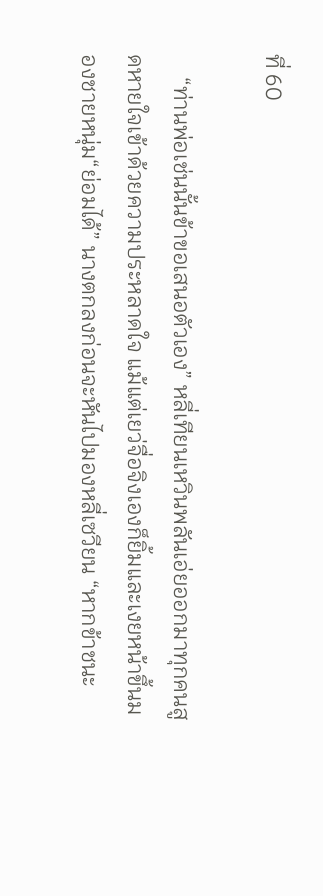ที่ 60

    “ท่านพ่อเช่นนั้นข้าขอเสนอตัวเอง” หลี่เทียนเหวินพลันเอ่ยออกมาทุกคนสูดหายใจเข้าด้วยความประหลาดใจ แม้แต่เยว่จื่อจิงเองก็ยิ้มและเงยหน้าขึ้นมองชายหนุ่ม“ย่อมได้” นางตกลงก่อนจะหันไปมองหลี่เซวียน “หากข้าชนะ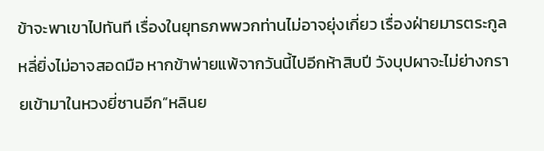ข้าจะพาเขาไปทันที เรื่องในยุทธภพพวกท่านไม่อาจยุ่งเกี่ยว เรื่องฝ่ายมารตระกูลหลี่ยิ่งไม่อาจสอดมือ หากข้าพ่ายแพ้จากวันนี้ไปอีกห้าสิบปี วังบุปผาจะไม่ย่างกรายเข้ามาในหวงยี่ซานอีก”หลินย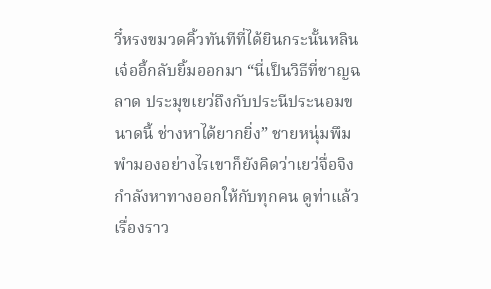วี๋หรงขมวดคิ้วทันทีที่ได้ยินกระนั้นหลินเจ๋ออี้กลับยิ้มออกมา “นี่เป็นวิธีที่ชาญฉลาด ประมุขเยว่ถึงกับประนีประนอมขนาดนี้ ช่างหาได้ยากยิ่ง” ชายหนุ่มพึมพำมองอย่างไรเขาก็ยังคิดว่าเยว่จื่อจิงกำลังหาทางออกให้กับทุกคน ดูท่าแล้วเรื่องราว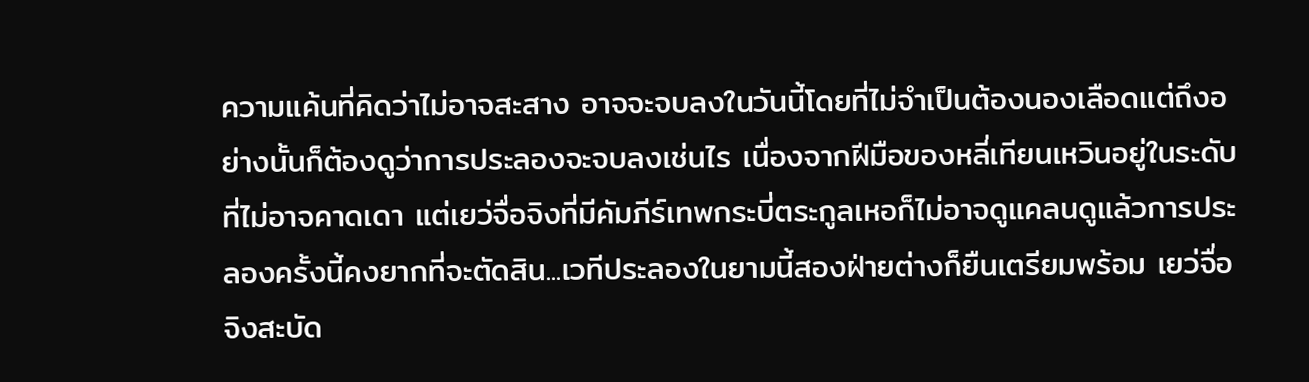ความแค้นที่คิดว่าไม่อาจสะสาง อาจจะจบลงในวันนี้โดยที่ไม่จำเป็นต้องนองเลือดแต่ถึงอย่างนั้นก็ต้องดูว่าการประลองจะจบลงเช่นไร เนื่องจากฝีมือของหลี่เทียนเหวินอยู่ในระดับที่ไม่อาจคาดเดา แต่เยว่จื่อจิงที่มีคัมภีร์เทพกระบี่ตระกูลเหอก็ไม่อาจดูแคลนดูแล้วการประลองครั้งนี้คงยากที่จะตัดสิน...เวทีประลองในยามนี้สองฝ่ายต่างก็ยืนเตรียมพร้อม เยว่จื่อจิงสะบัด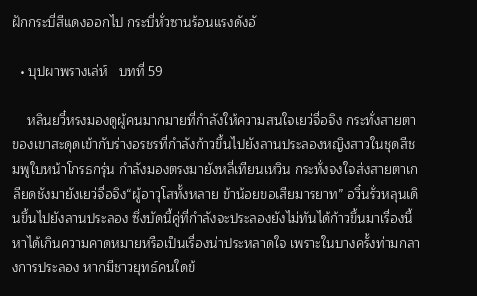ฝักกระบี่สีแดงออกไป กระบี่หั่วซานร้อนแรงดังอั

  • บุปผาพรางเล่ห์   บทที่ 59

    หลินยวี๋หรงมองดูผู้คนมากมายที่กำลังให้ความสนใจเยว่จื่อจิง กระทั่งสายตาของเขาสะดุดเข้ากับร่างอรชรที่กำลังก้าวขึ้นไปยังลานประลองหญิงสาวในชุดสีชมพูใบหน้าโกรธกรุ่น กำลังมองตรงมายังหลี่เทียนเหวิน กระทั่งจงใจส่งสายตาเกลียดชังมายังเยว่จื่อจิง“ผู้อาวุโสทั้งหลาย ข้าน้อยขอเสียมารยาท” อวิ๋นรั่วหลุนเดินขึ้นไปยังลานประลอง ซึ่งบัดนี้คู่ที่กำลังจะประลองยังไม่ทันได้ก้าวขึ้นมาเรื่องนี้หาได้เกินความคาดหมายหรือเป็นเรื่องน่าประหลาดใจ เพราะในบางครั้งท่ามกลางการประลอง หากมีชาวยุทธ์คนใดข้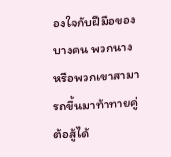องใจกับฝีมือของบางคน พวกนาง หรือพวกเขาสามารถขึ้นมาท้าทายคู่ต้อสู้ได้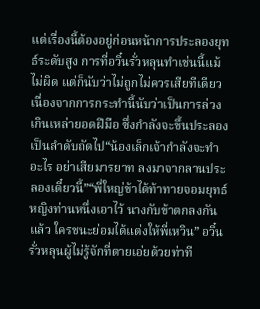แต่เรื่องนี้ต้องอยู่ก่อนหน้าการประลองยุทธ์ระดับสูง การที่อวิ๋นรั่วหลุนทำเช่นนี้แม้ไม่ผิด แต่ก็นับว่าไม่ถูกไม่ควรเสียทีเดียว เนื่องจากการกระทำนี้นับว่าเป็นการล่วงเกินเหล่ายอดฝีมือ ซึ่งกำลังจะขึ้นประลองเป็นลำดับถัดไป“น้องเล็กเจ้ากำลังจะทำอะไร อย่าเสียมารยาท ลงมาจากลานประลองเดี๋ยวนี้”“พี่ใหญ่ข้าได้ท้าทายจอมยุทธ์หญิงท่านหนึ่งเอาไว้ นางกับข้าตกลงกันแล้ว ใครชนะย่อมได้แต่งให้พี่เหวิน” อวิ๋นรั่วหลุนผู้ไม่รู้จักที่ตายเอ่ยด้วยท่าที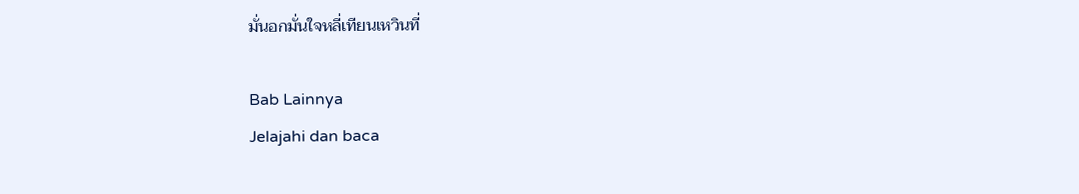มั่นอกมั่นใจหลี่เทียนเหวินที่

Bab Lainnya
Jelajahi dan baca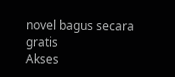novel bagus secara gratis
Akses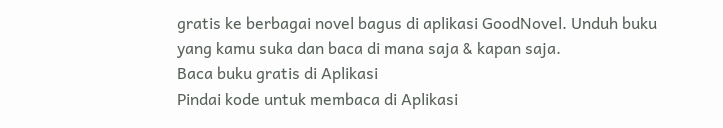gratis ke berbagai novel bagus di aplikasi GoodNovel. Unduh buku yang kamu suka dan baca di mana saja & kapan saja.
Baca buku gratis di Aplikasi
Pindai kode untuk membaca di Aplikasi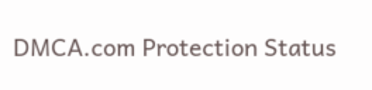DMCA.com Protection Status